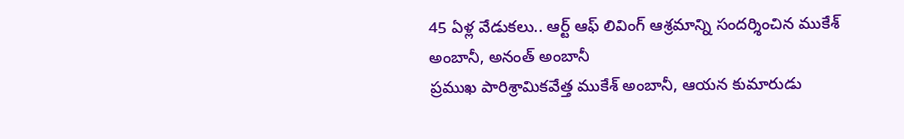45 ఏళ్ల వేడుకలు.. ఆర్ట్ ఆఫ్ లివింగ్ ఆశ్రమాన్ని సందర్శించిన ముకేశ్ అంబానీ, అనంత్ అంబానీ
ప్రముఖ పారిశ్రామికవేత్త ముకేశ్ అంబానీ, ఆయన కుమారుడు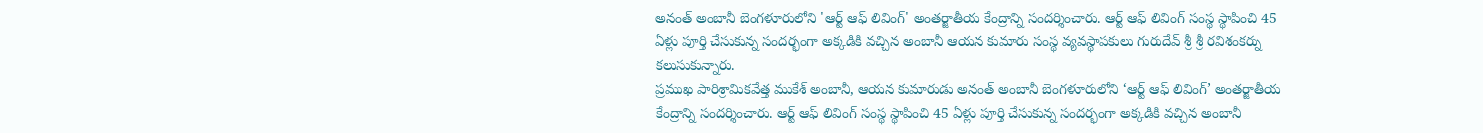అనంత్ అంబానీ బెంగళూరులోని 'ఆర్ట్ ఆఫ్ లివింగ్' అంతర్జాతీయ కేంద్రాన్ని సందర్శించారు. ఆర్ట్ ఆఫ్ లివింగ్ సంస్థ స్థాపించి 45 ఏళ్లు పూర్తి చేసుకున్న సందర్భంగా అక్కడికి వచ్చిన అంబానీ ఆయన కుమారు సంస్థ వ్యవస్థాపకులు గురుదేవ్ శ్రీ శ్రీ రవిశంకర్ను కలుసుకున్నారు.
ప్రముఖ పారిశ్రామికవేత్త ముకేశ్ అంబానీ, ఆయన కుమారుడు అనంత్ అంబానీ బెంగళూరులోని ‘ఆర్ట్ ఆఫ్ లివింగ్’ అంతర్జాతీయ కేంద్రాన్ని సందర్శించారు. ఆర్ట్ ఆఫ్ లివింగ్ సంస్థ స్థాపించి 45 ఏళ్లు పూర్తి చేసుకున్న సందర్భంగా అక్కడికి వచ్చిన అంబానీ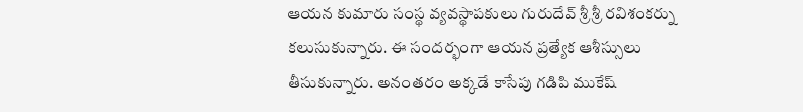ఆయన కుమారు సంస్థ వ్యవస్థాపకులు గురుదేవ్ శ్రీ శ్రీ రవిశంకర్ను కలుసుకున్నారు. ఈ సందర్భంగా ఆయన ప్రత్యేక ఆశీస్సులు తీసుకున్నారు. అనంతరం అక్కడే కాసేపు గడిపి ముకేష్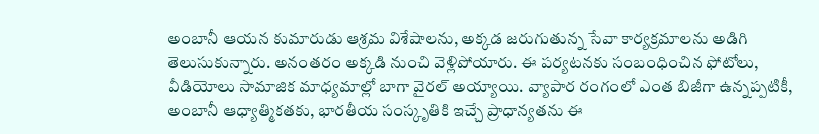అంబానీ ఆయన కుమారుడు ఆశ్రమ విశేషాలను, అక్కడ జరుగుతున్న సేవా కార్యక్రమాలను అడిగి తెలుసుకున్నారు. అనంతరం అక్కడి నుంచి వెళ్లిపోయారు. ఈ పర్యటనకు సంబంధించిన ఫోటోలు, వీడియోలు సామాజిక మాధ్యమాల్లో బాగా వైరల్ అయ్యాయి. వ్యాపార రంగంలో ఎంత బిజీగా ఉన్నప్పటికీ, అంబానీ ఆధ్యాత్మికతకు, భారతీయ సంస్కృతికి ఇచ్చే ప్రాధాన్యతను ఈ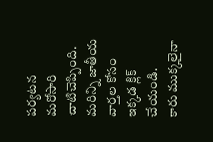పర్యటన మరోసారి చాటిచెప్పింది.
మరిన్ని జాతీయ వార్తల కోసం ఇక్కడ క్లిక్ చేయండి.
కారు ముక్కలైనా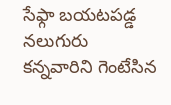సేఫ్గా బయటపడ్డ నలుగురు
కన్నవారిని గెంటేసిన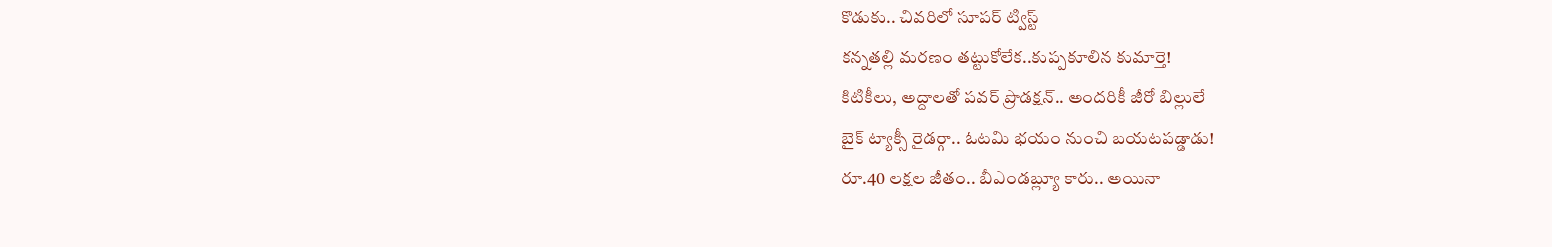కొడుకు.. చివరిలో సూపర్ ట్విస్ట్
కన్నతల్లి మరణం తట్టుకోలేక..కుప్పకూలిన కుమార్తె!
కిటికీలు, అద్దాలతో పవర్ ప్రొడక్షన్.. అందరికీ జీరో బిల్లులే
బైక్ ట్యాక్సీ రైడర్గా.. ఓటమి భయం నుంచి బయటపడ్డాడు!
రూ.40 లక్షల జీతం.. బీఎండబ్ల్యూ కారు.. అయినా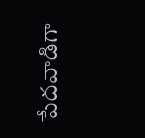పేదవాడిగా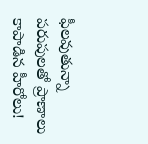ఫీలవుతున్నా
పరుపులతో ప్రాణాలు కాపాడిన హీరోలు!